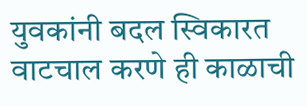युवकांनी बदल स्विकारत वाटचाल करणे ही काळाची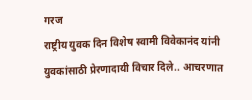गरज
राष्ट्रीय युवक दिन विशेष स्वामी विवेकानंद यांनी युवकांसाठी प्रेरणादायी विचार दिले.. आचरणात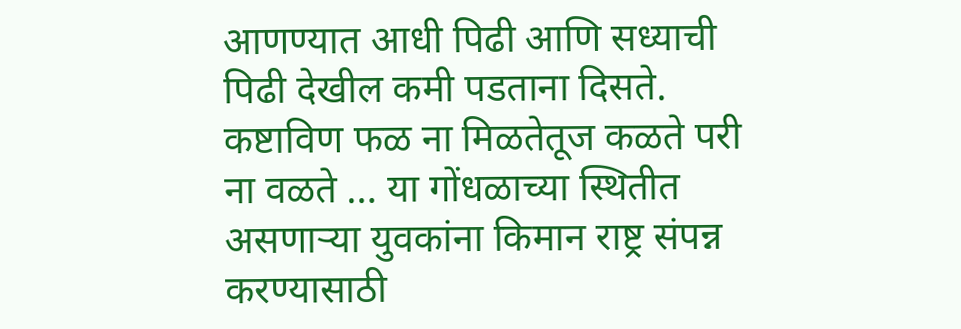आणण्यात आधी पिढी आणि सध्याची पिढी देखील कमी पडताना दिसते. कष्टाविण फळ ना मिळतेतूज कळते परी ना वळते … या गोंधळाच्या स्थितीत असणाऱ्या युवकांना किमान राष्ट्र संपन्न करण्यासाठी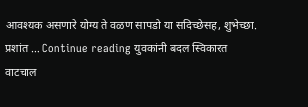आवश्यक असणारे योग्य ते वळण सापडो या सदिच्छेसह, शुभेच्छा. प्रशांत … Continue reading युवकांनी बदल स्विकारत वाटचाल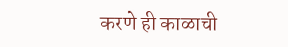करणे ही काळाची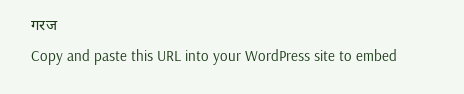गरज
Copy and paste this URL into your WordPress site to embed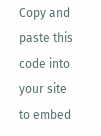Copy and paste this code into your site to embed